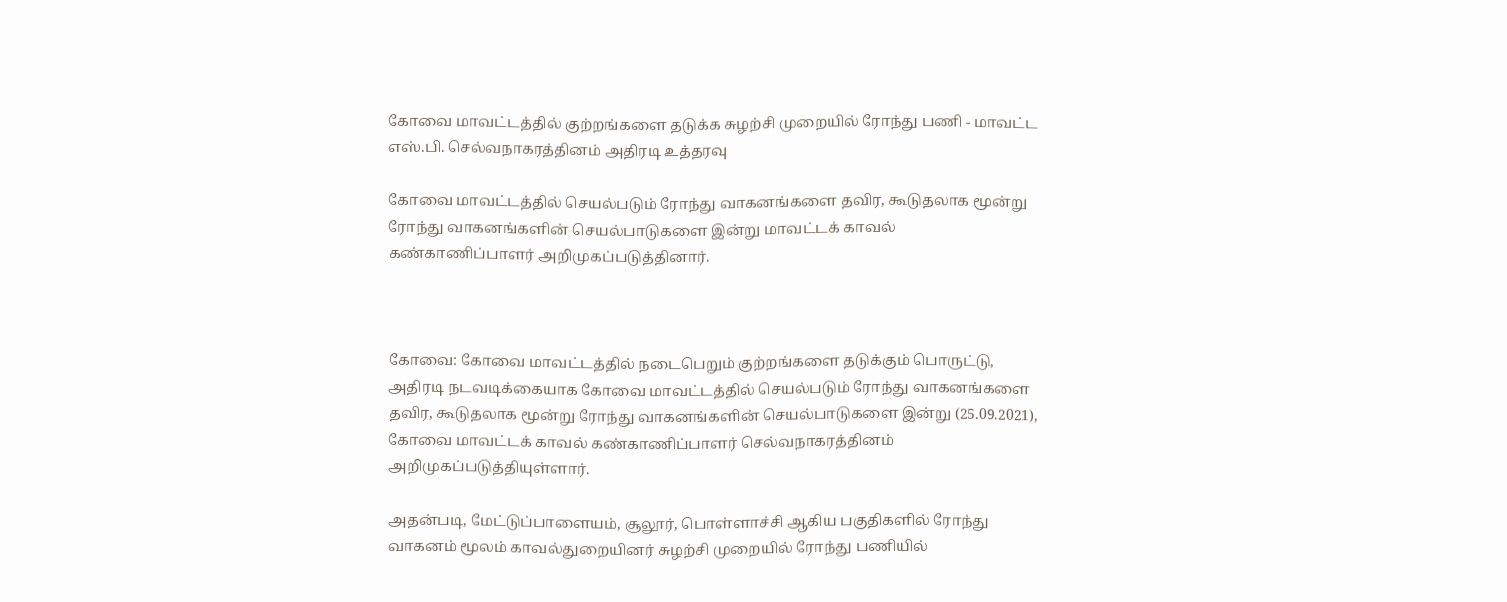கோவை மாவட்டத்தில் குற்றங்களை தடுக்க சுழற்சி முறையில் ரோந்து பணி - மாவட்ட எஸ்.பி. செல்வநாகரத்தினம் அதிரடி உத்தரவு

கோவை மாவட்டத்தில் செயல்படும் ரோந்து வாகனங்களை தவிர, கூடுதலாக மூன்று ரோந்து வாகனங்களின் செயல்பாடுகளை இன்று மாவட்டக் காவல் கண்காணிப்பாளர் அறிமுகப்படுத்தினார்.



கோவை: கோவை மாவட்டத்தில் நடைபெறும் குற்றங்களை தடுக்கும் பொருட்டு, அதிரடி நடவடிக்கையாக கோவை மாவட்டத்தில் செயல்படும் ரோந்து வாகனங்களை தவிர, கூடுதலாக மூன்று ரோந்து வாகனங்களின் செயல்பாடுகளை இன்று (25.09.2021), கோவை மாவட்டக் காவல் கண்காணிப்பாளர் செல்வநாகரத்தினம் அறிமுகப்படுத்தியுள்ளார்.

அதன்படி, மேட்டுப்பாளையம், சூலூர், பொள்ளாச்சி ஆகிய பகுதிகளில் ரோந்து வாகனம் மூலம் காவல்துறையினர் சுழற்சி முறையில் ரோந்து பணியில்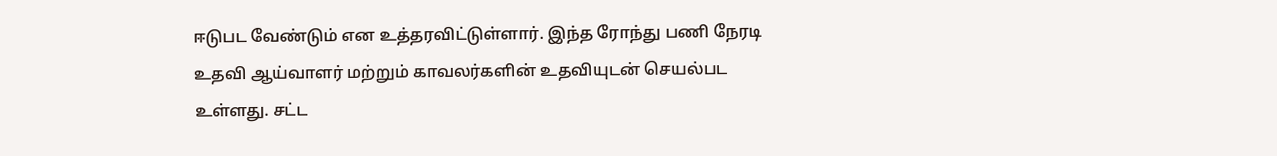ஈடுபட வேண்டும் என உத்தரவிட்டுள்ளார். இந்த ரோந்து பணி நேரடி உதவி ஆய்வாளர் மற்றும் காவலர்களின் உதவியுடன் செயல்பட உள்ளது. சட்ட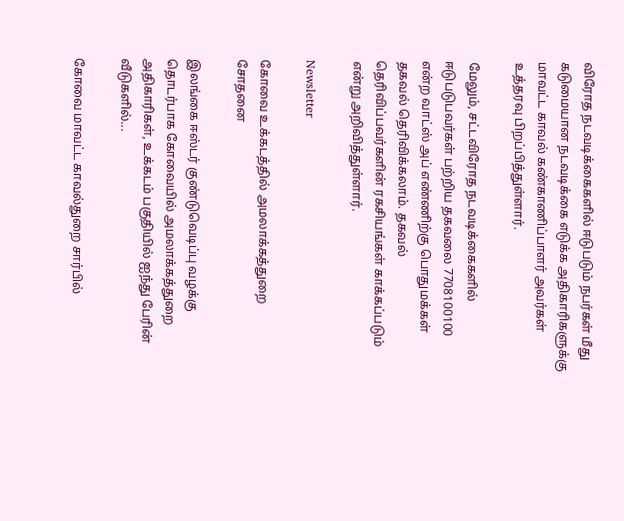விரோத நடவடிக்கைகளில் ஈடுபடும் நபர்கள் மீது கடுமையான நடவடிக்கை எடுக்க அதிகாரிகளுக்கு மாவட்ட காவல் கண்காணிப்பாளர் அவர்கள் உத்தரவு பிறப்பித்துள்ளார்.

மேலும், சட்டவிரோத நடவடிக்கைகளில் ஈடுபடுபவர்கள் பற்றிய தகவலை 7708100100 என்ற வாட்ஸ் அப் எண்ணிற்கு பொதுமக்கள் தகவல் தெரிவிக்கலாம். தகவல் தெரிவிப்பவர்களின் ரகசியங்கள் காக்கப்படும் என்று அறிவித்துள்ளார்.

Newsletter

கோவை உக்கடத்தில் அமலாக்கத்துறை சோதனை

இலங்கை ஈஸ்டர் குண்டுவெடிப்பு வழக்கு தொடர்பாக கோவையில் அமலாக்கத்துறை அதிகாரிகள், உக்கடம் பகுதியில் ஐந்து பேரின் வீடுகளில்...

கோவை மாவட்ட காவல்துறை சார்பில்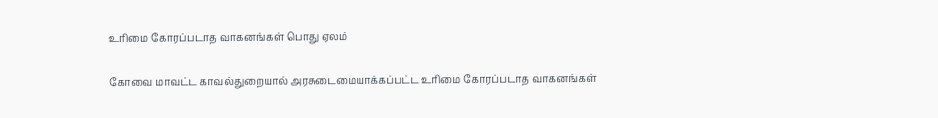உரிமை கோரப்படாத வாகனங்கள் பொது ஏலம்

கோவை மாவட்ட காவல்துறையால் அரசுடைமையாக்கப்பட்ட உரிமை கோரப்படாத வாகனங்கள்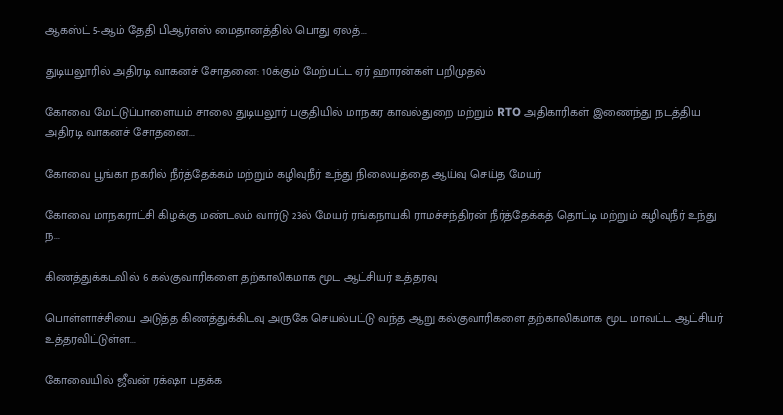ஆகஸ்ட் 5-ஆம் தேதி பிஆர்எஸ் மைதானத்தில் பொது ஏலத்...

துடியலூரில் அதிரடி வாகனச் சோதனை: 10க்கும் மேற்பட்ட ஏர் ஹாரன்கள் பறிமுதல்

கோவை மேட்டுப்பாளையம் சாலை துடியலூர் பகுதியில் மாநகர காவல்துறை மற்றும் RTO அதிகாரிகள் இணைந்து நடத்திய அதிரடி வாகனச் சோதனை...

கோவை பூங்கா நகரில் நீர்த்தேக்கம் மற்றும் கழிவுநீர் உந்து நிலையத்தை ஆய்வு செய்த மேயர்

கோவை மாநகராட்சி கிழக்கு மண்டலம் வார்டு 23ல் மேயர் ரங்கநாயகி ராமச்சந்திரன் நீர்த்தேக்கத் தொட்டி மற்றும் கழிவுநீர் உந்து ந...

கிணத்துக்கடவில் 6 கல்குவாரிகளை தற்காலிகமாக மூட ஆட்சியர் உத்தரவு

பொள்ளாச்சியை அடுத்த கிணத்துக்கிடவு அருகே செயல்பட்டு வந்த ஆறு கல்குவாரிகளை தற்காலிகமாக மூட மாவட்ட ஆட்சியர் உத்தரவிட்டுள்ள...

கோவையில் ஜீவன் ரக்‌ஷா பதக்க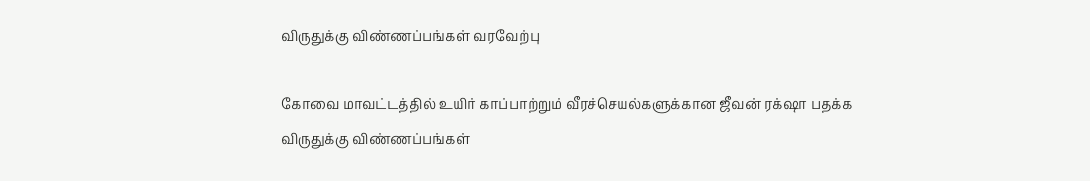விருதுக்கு விண்ணப்பங்கள் வரவேற்பு

கோவை மாவட்டத்தில் உயிர் காப்பாற்றும் வீரச்செயல்களுக்கான ஜீவன் ரக்‌ஷா பதக்க விருதுக்கு விண்ணப்பங்கள்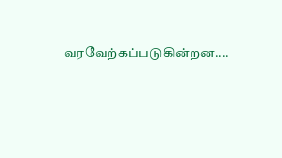வரவேற்கப்படுகின்றன....